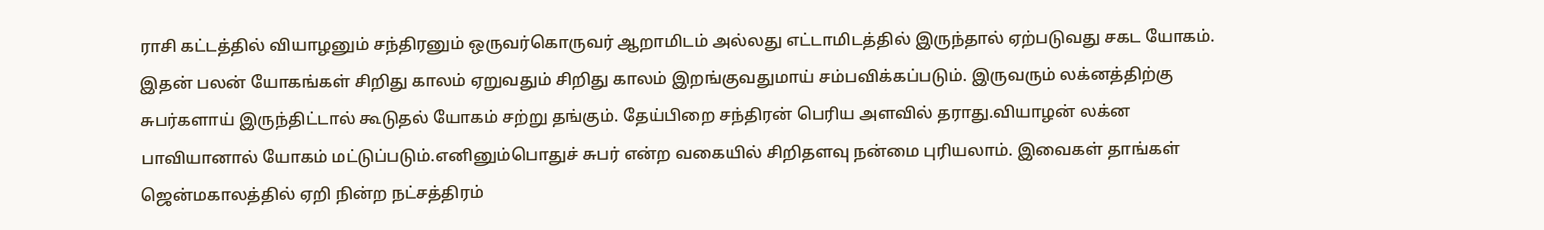ராசி கட்டத்தில் வியாழனும் சந்திரனும் ஒருவர்கொருவர் ஆறாமிடம் அல்லது எட்டாமிடத்தில் இருந்தால் ஏற்படுவது சகட யோகம். இதன் பலன் யோகங்கள் சிறிது காலம் ஏறுவதும் சிறிது காலம் இறங்குவதுமாய் சம்பவிக்கப்படும். இருவரும் லக்னத்திற்கு சுபர்களாய் இருந்திட்டால் கூடுதல் யோகம் சற்று தங்கும். தேய்பிறை சந்திரன் பெரிய அளவில் தராது.வியாழன் லக்ன பாவியானால் யோகம் மட்டுப்படும்.எனினும்பொதுச் சுபர் என்ற வகையில் சிறிதளவு நன்மை புரியலாம். இவைகள் தாங்கள் ஜென்மகாலத்தில் ஏறி நின்ற நட்சத்திரம்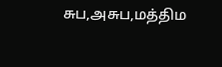சுப,அசுப,மத்திம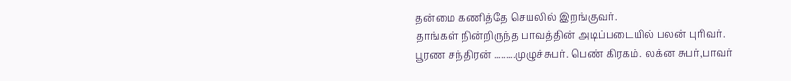தன்மை கணித்தே செயலில் இறங்குவர்.
தாங்கள் நின்றிருந்த பாவத்தின் அடிப்படையில் பலன் புரிவர்.
பூரண சந்திரன் .........முழுச்சுபர். பெண் கிரகம். லக்ன சுபர்,பாவர்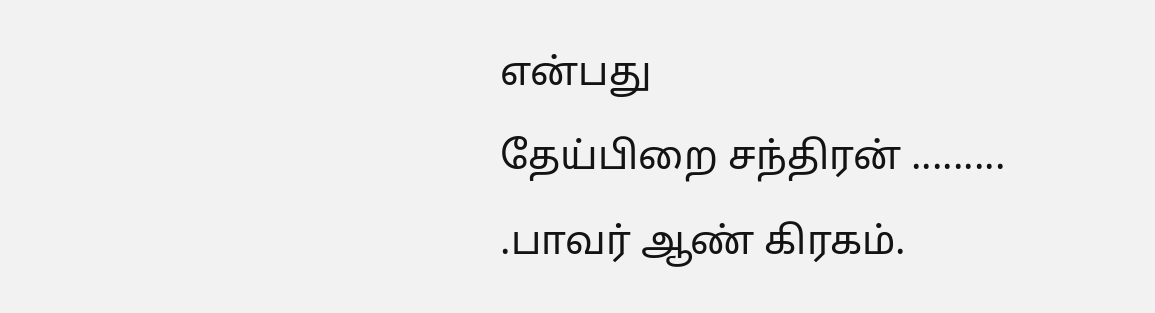என்பது
தேய்பிறை சந்திரன் ......... .பாவர் ஆண் கிரகம்.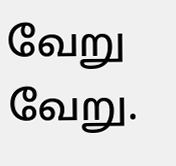வேறு வேறு.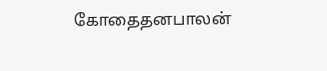கோதைதனபாலன்